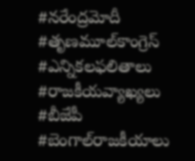#నరేంద్రమోదీ #తృణమూల్‌కాంగ్రెస్ #ఎన్నికలఫలితాలు #రాజకీయవ్యాఖ్యలు #బీజేపీ #బెంగాల్‌రాజకీయాలు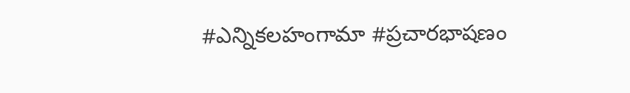#ఎన్నికలహంగామా #ప్రచారభాషణం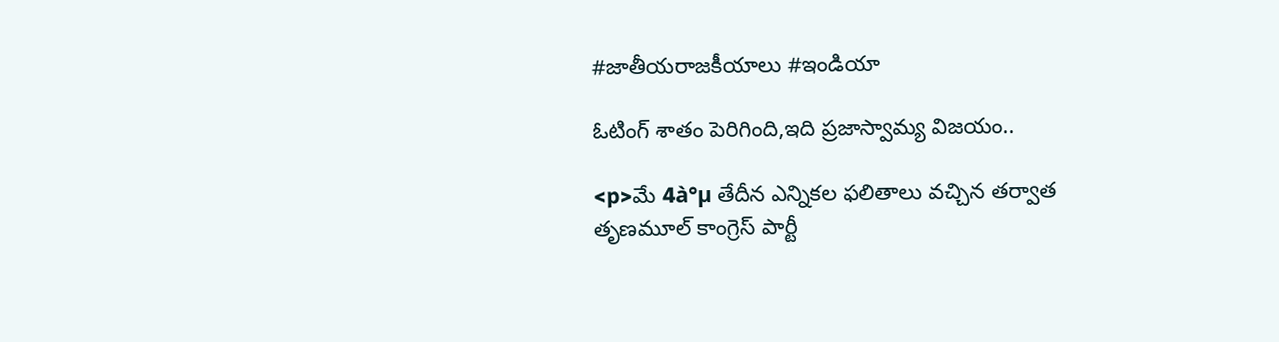#జాతీయరాజకీయాలు #ఇండియా

ఓటింగ్ శాతం పెరిగింది,ఇది ప్రజాస్వామ్య విజయం..

<p>మే 4à°µ తేదీన ఎన్నికల ఫలితాలు వచ్చిన తర్వాత తృణమూల్ కాంగ్రెస్ పార్టీ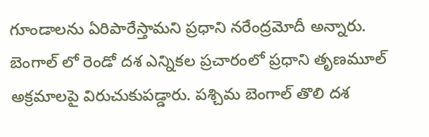గూండాలను ఏరిపారేస్తామని ప్రధాని నరేంద్రమోదీ అన్నారు. బెంగాల్ లో రెండో దశ ఎన్నికల ప్రచారంలో ప్రధాని తృణమూల్ అక్రమాలపై విరుచుకుపడ్డారు. పశ్చిమ బెంగాల్ తొలి దశ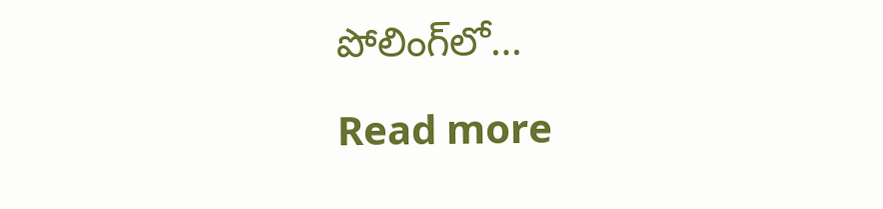పోలింగ్‌లో…

Read more